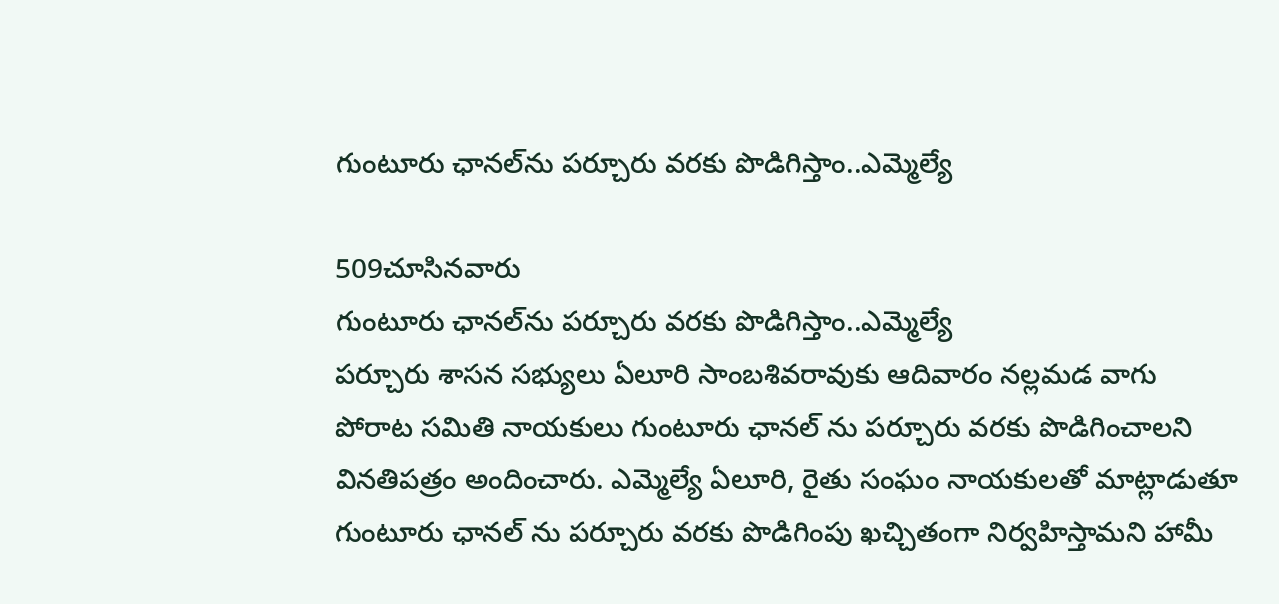గుంటూరు ఛానల్‌ను పర్చూరు వరకు పొడిగిస్తాం..ఎమ్మెల్యే

509చూసినవారు
గుంటూరు ఛానల్‌ను పర్చూరు వరకు పొడిగిస్తాం..ఎమ్మెల్యే
పర్చూరు శాసన సభ్యులు ఏలూరి సాంబశివరావుకు ఆదివారం నల్లమడ వాగు పోరాట సమితి నాయకులు గుంటూరు ఛానల్ ను పర్చూరు వరకు పొడిగించాలని వినతిపత్రం అందించారు. ఎమ్మెల్యే ఏలూరి, రైతు సంఘం నాయకులతో మాట్లాడుతూ గుంటూరు ఛానల్ ను పర్చూరు వరకు పొడిగింపు ఖచ్చితంగా నిర్వహిస్తామని హామీ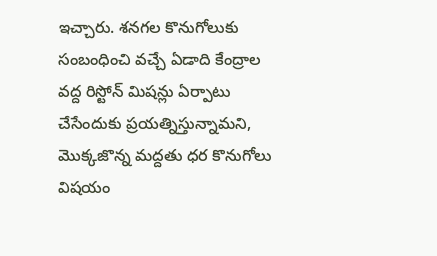ఇచ్చారు. శనగల కొనుగోలుకు సంబంధించి వచ్చే ఏడాది కేంద్రాల వద్ద రిస్టోన్ మిషన్లు ఏర్పాటు చేసేందుకు ప్రయత్నిస్తున్నామని, మొక్కజొన్న మద్దతు ధర కొనుగోలు విషయం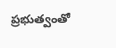ప్రభుత్వంతో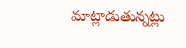మాట్లాడుతున్నట్లు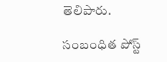తెలిపారు.

సంబంధిత పోస్ట్